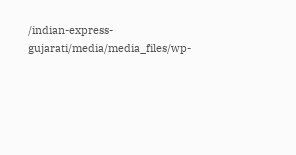/indian-express-gujarati/media/media_files/wp-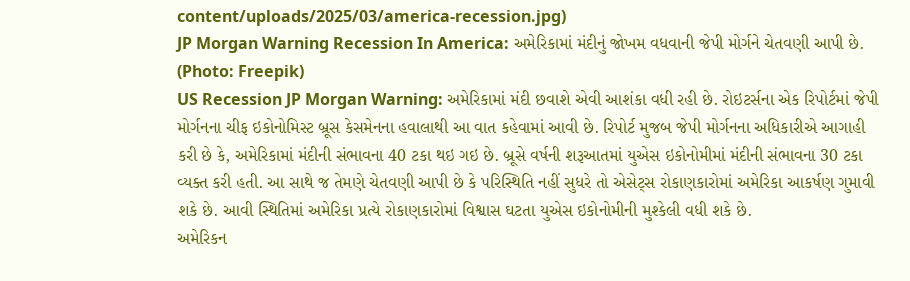content/uploads/2025/03/america-recession.jpg)
JP Morgan Warning Recession In America: અમેરિકામાં મંદીનું જોખમ વધવાની જેપી મોર્ગને ચેતવણી આપી છે. (Photo: Freepik)
US Recession JP Morgan Warning: અમેરિકામાં મંદી છવાશે એવી આશંકા વધી રહી છે. રોઇટર્સના એક રિપોર્ટમાં જેપી મોર્ગનના ચીફ ઇકોનોમિસ્ટ બ્રૂસ કેસમેનના હવાલાથી આ વાત કહેવામાં આવી છે. રિપોર્ટ મુજબ જેપી મોર્ગનના અધિકારીએ આગાહી કરી છે કે, અમેરિકામાં મંદીની સંભાવના 40 ટકા થઇ ગઇ છે. બ્રૂસે વર્ષની શરૂઆતમાં યુએસ ઇકોનોમીમાં મંદીની સંભાવના 30 ટકા વ્યક્ત કરી હતી. આ સાથે જ તેમણે ચેતવણી આપી છે કે પરિસ્થિતિ નહીં સુધરે તો એસેટ્સ રોકાણકારોમાં અમેરિકા આકર્ષણ ગુમાવી શકે છે. આવી સ્થિતિમાં અમેરિકા પ્રત્યે રોકાણકારોમાં વિશ્વાસ ઘટતા યુએસ ઇકોનોમીની મુશ્કેલી વધી શકે છે.
અમેરિકન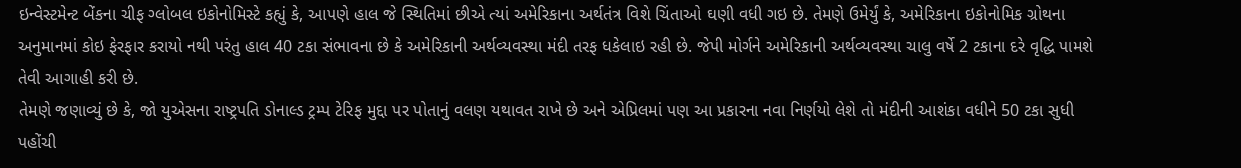ઇન્વેસ્ટમેન્ટ બેંકના ચીફ ગ્લોબલ ઇકોનોમિસ્ટે કહ્યું કે, આપણે હાલ જે સ્થિતિમાં છીએ ત્યાં અમેરિકાના અર્થતંત્ર વિશે ચિંતાઓ ઘણી વધી ગઇ છે. તેમણે ઉમેર્યું કે, અમેરિકાના ઇકોનોમિક ગ્રોથના અનુમાનમાં કોઇ ફેરફાર કરાયો નથી પરંતુ હાલ 40 ટકા સંભાવના છે કે અમેરિકાની અર્થવ્યવસ્થા મંદી તરફ ધકેલાઇ રહી છે. જેપી મોર્ગને અમેરિકાની અર્થવ્યવસ્થા ચાલુ વર્ષે 2 ટકાના દરે વૃદ્ધિ પામશે તેવી આગાહી કરી છે.
તેમણે જણાવ્યું છે કે, જો યુએસના રાષ્ટ્રપતિ ડોનાલ્ડ ટ્રમ્પ ટેરિફ મુદ્દા પર પોતાનું વલણ યથાવત રાખે છે અને એપ્રિલમાં પણ આ પ્રકારના નવા નિર્ણયો લેશે તો મંદીની આશંકા વધીને 50 ટકા સુધી પહોંચી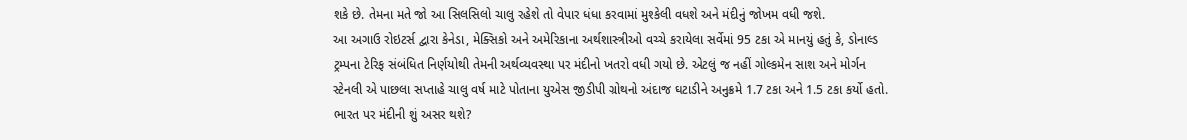શકે છે. તેમના મતે જો આ સિલસિલો ચાલુ રહેશે તો વેપાર ધંધા કરવામાં મુશ્કેલી વધશે અને મંદીનું જોખમ વધી જશે.
આ અગાઉ રોઇટર્સ દ્વારા કેનેડા, મેક્સિકો અને અમેરિકાના અર્થશાસ્ત્રીઓ વચ્ચે કરાયેલા સર્વેમાં 95 ટકા એ માનયું હતું કે, ડોનાલ્ડ ટ્રમ્પના ટેરિફ સંબંધિત નિર્ણયોથી તેમની અર્થવ્યવસ્થા પર મંદીનો ખતરો વધી ગયો છે. એટલું જ નહીં ગોલ્કમેન સાશ અને મોર્ગન સ્ટેનલી એ પાછલા સપ્તાહે ચાલુ વર્ષ માટે પોતાના યુએસ જીડીપી ગ્રોથનો અંદાજ ઘટાડીને અનુક્રમે 1.7 ટકા અને 1.5 ટકા કર્યો હતો.
ભારત પર મંદીની શું અસર થશે?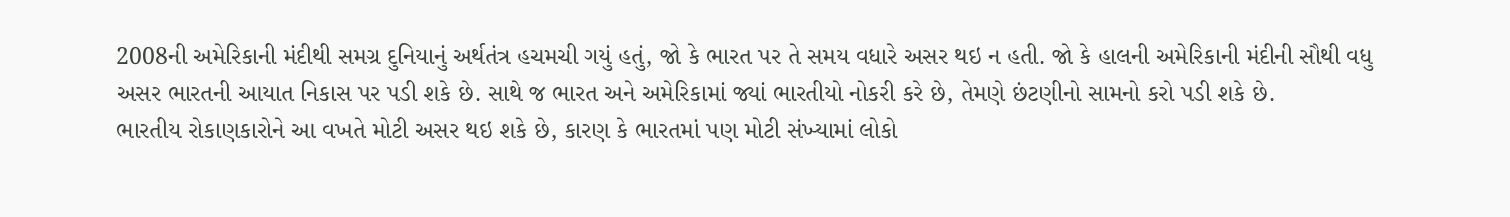2008ની અમેરિકાની મંદીથી સમગ્ર દુનિયાનું અર્થતંત્ર હચમચી ગયું હતું, જો કે ભારત પર તે સમય વધારે અસર થઇ ન હતી. જો કે હાલની અમેરિકાની મંદીની સૌથી વધુ અસર ભારતની આયાત નિકાસ પર પડી શકે છે. સાથે જ ભારત અને અમેરિકામાં જ્યાં ભારતીયો નોકરી કરે છે, તેમણે છંટણીનો સામનો કરો પડી શકે છે.
ભારતીય રોકાણકારોને આ વખતે મોટી અસર થઇ શકે છે, કારણ કે ભારતમાં પણ મોટી સંખ્યામાં લોકો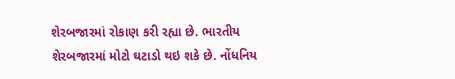શેરબજારમાં રોકાણ કરી રહ્યા છે. ભારતીય શેરબજારમાં મોટો ઘટાડો થઇ શકે છે. નોંધનિય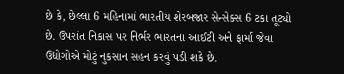છે કે, છેલ્લા 6 મહિનામાં ભારતીય શેરબજાર સેન્સેક્સ 6 ટકા તૂટ્યો છે. ઉપરાંત નિકાસ પર નિર્ભર ભારતના આઈટી અને ફાર્મા જેવા ઉદ્યોગોએ મોટું નુકસાન સહન કરવું પડી શકે છે.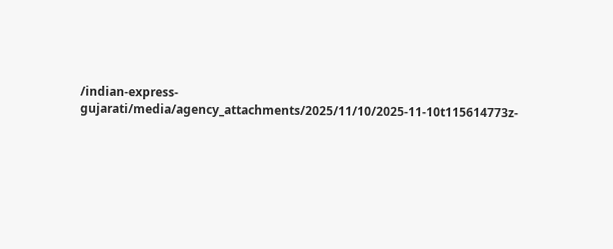/indian-express-gujarati/media/agency_attachments/2025/11/10/2025-11-10t115614773z-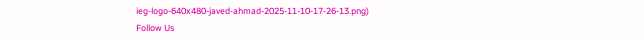ieg-logo-640x480-javed-ahmad-2025-11-10-17-26-13.png)
Follow Us